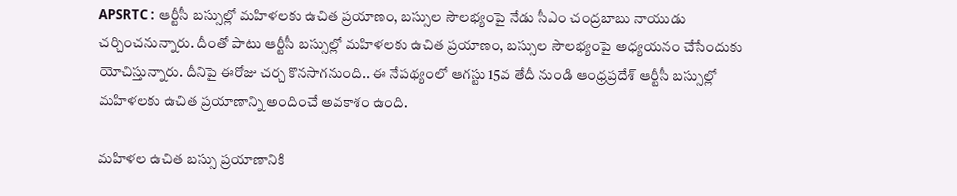APSRTC : ఆర్టీసీ బస్సుల్లో మహిళలకు ఉచిత ప్రయాణం, బస్సుల సౌలభ్యంపై నేడు సీఎం చంద్రబాబు నాయుడు చర్చించనున్నారు. దీంతో పాటు ఆర్టీసీ బస్సుల్లో మహిళలకు ఉచిత ప్రయాణం, బస్సుల సౌలభ్యంపై అధ్యయనం చేసేందుకు యోచిస్తున్నారు. దీనిపై ఈరోజు చర్చ కొనసాగనుంది.. ఈ నేపథ్యంలో ఆగస్టు 15వ తేదీ నుండి ఆంధ్రప్రదేశ్ ఆర్టీసీ బస్సుల్లో మహిళలకు ఉచిత ప్రయాణాన్ని అందించే అవకాశం ఉంది.

మహిళల ఉచిత బస్సు ప్రయాణానికి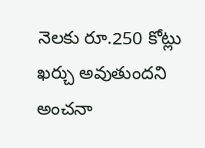నెలకు రూ.250 కోట్లు ఖర్చు అవుతుందని అంచనా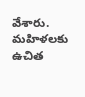వేశారు. మహిళలకు ఉచిత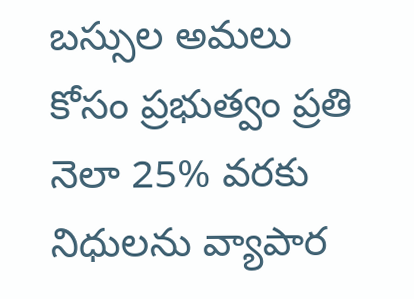బస్సుల అమలు కోసం ప్రభుత్వం ప్రతి నెలా 25% వరకు నిధులను వ్యాపార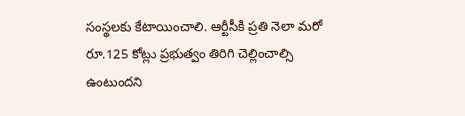సంస్థలకు కేటాయించాలి. ఆర్టీసీకి ప్రతి నెలా మరో రూ.125 కోట్లు ప్రభుత్వం తిరిగి చెల్లించాల్సి ఉంటుందని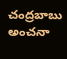చంద్రబాబు అంచనా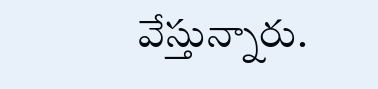వేస్తున్నారు.